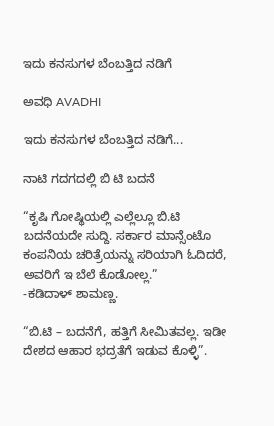ಇದು ಕನಸುಗಳ ಬೆಂಬತ್ತಿದ ನಡಿಗೆ‍

ಅವಧಿ AVADHI

ಇದು ಕನಸುಗಳ ಬೆಂಬತ್ತಿದ ನಡಿಗೆ...

ನಾಟಿ ಗದಗದಲ್ಲಿ ಬಿ ಟಿ ಬದನೆ

“ಕೃಷಿ ಗೋಷ್ಥಿಯಲ್ಲಿ ಎಲ್ಲೆಲ್ಲೂ ಬಿ.ಟಿ ಬದನೆಯದೇ ಸುದ್ದಿ. ಸರ್ಕಾರ ಮಾನ್ಸೆಂಟೊ ಕಂಪನಿಯ ಚರಿತ್ರೆಯನ್ನು ಸರಿಯಾಗಿ ಓದಿದರೆ, ಅವರಿಗೆ ಇ ಬೆಲೆ ಕೊಡೋಲ್ಲ.”
-ಕಡಿದಾಳ್ ಶಾಮಣ್ಣ.

“ಬಿ.ಟಿ – ಬದನೆಗೆ, ಹತ್ತಿಗೆ ಸೀಮಿತವಲ್ಲ. ಇಡೀ ದೇಶದ ಆಹಾರ ಭದ್ರತೆಗೆ ಇಡುವ ಕೊಳ್ಳಿ”.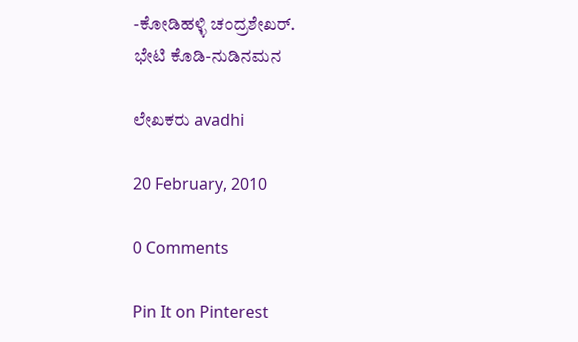-ಕೋಡಿಹಳ್ಳಿ ಚಂದ್ರಶೇಖರ್.
ಭೇಟಿ ಕೊಡಿ-ನುಡಿನಮನ

ಲೇಖಕರು avadhi

20 February, 2010

0 Comments

Pin It on Pinterest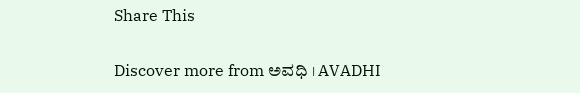Share This

Discover more from ಅವಧಿ । AVADHI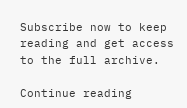Subscribe now to keep reading and get access to the full archive.

Continue reading